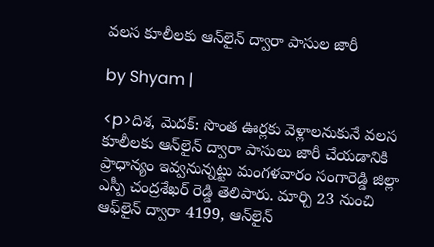వలస కూలీలకు ఆన్‌లైన్ ద్వారా పాసుల జారీ

by Shyam |

<p>దిశ, మెదక్: సొంత ఊర్లకు వెళ్లాలనుకునే వలస కూలీలకు ఆన్‌లైన్ ద్వారా పాసులు జారీ చేయడానికి ప్రాధాన్యం ఇవ్వనున్నట్టు మంగళవారం సంగారెడ్డి జిల్లా ఎస్పీ చంద్రశేఖర్ రెడ్డి తెలిపారు. మార్చి 23 నుంచి ఆఫ్‌లైన్ ద్వారా 4199, ఆన్‌లైన్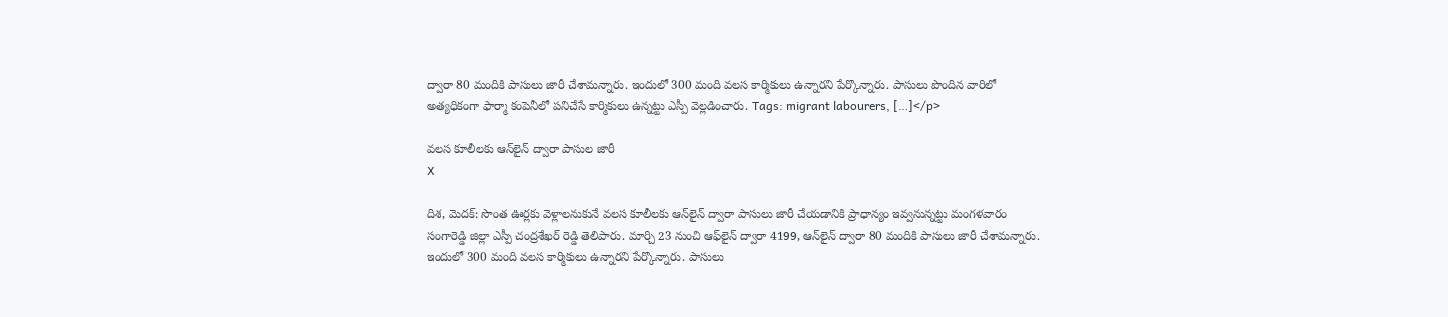ద్వారా 80 మందికి పాసులు జారీ చేశామన్నారు. ఇందులో 300 మంది వలస కార్మికులు ఉన్నారని పేర్కొన్నారు. పాసులు పొందిన వారిలో అత్యధికంగా ఫార్మా కంపెనీలో పనిచేసే కార్మికులు ఉన్నట్టు ఎస్పీ వెల్లడించారు. Tags: migrant labourers, […]</p>

వలస కూలీలకు ఆన్‌లైన్ ద్వారా పాసుల జారీ
X

దిశ, మెదక్: సొంత ఊర్లకు వెళ్లాలనుకునే వలస కూలీలకు ఆన్‌లైన్ ద్వారా పాసులు జారీ చేయడానికి ప్రాధాన్యం ఇవ్వనున్నట్టు మంగళవారం సంగారెడ్డి జిల్లా ఎస్పీ చంద్రశేఖర్ రెడ్డి తెలిపారు. మార్చి 23 నుంచి ఆఫ్‌లైన్ ద్వారా 4199, ఆన్‌లైన్ ద్వారా 80 మందికి పాసులు జారీ చేశామన్నారు. ఇందులో 300 మంది వలస కార్మికులు ఉన్నారని పేర్కొన్నారు. పాసులు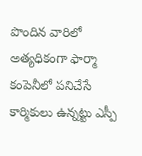పొందిన వారిలో అత్యధికంగా ఫార్మా కంపెనీలో పనిచేసే కార్మికులు ఉన్నట్టు ఎస్పీ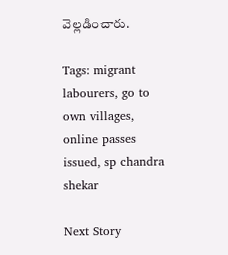వెల్లడించారు.

Tags: migrant labourers, go to own villages, online passes issued, sp chandra shekar

Next Story